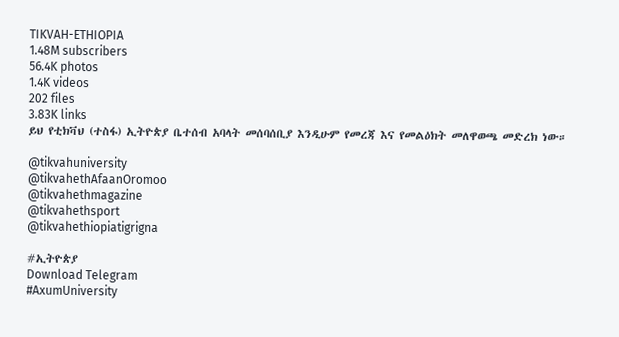TIKVAH-ETHIOPIA
1.48M subscribers
56.4K photos
1.4K videos
202 files
3.83K links
ይህ የቲክቫህ (ተስፋ) ኢትዮጵያ ቤተሰብ አባላት መሰባሰቢያ እንዲሁም የመረጃ እና የመልዕክት መለዋወጫ መድረክ ነው።

@tikvahuniversity
@tikvahethAfaanOromoo
@tikvahethmagazine
@tikvahethsport
@tikvahethiopiatigrigna

#ኢትዮጵያ
Download Telegram
#AxumUniversity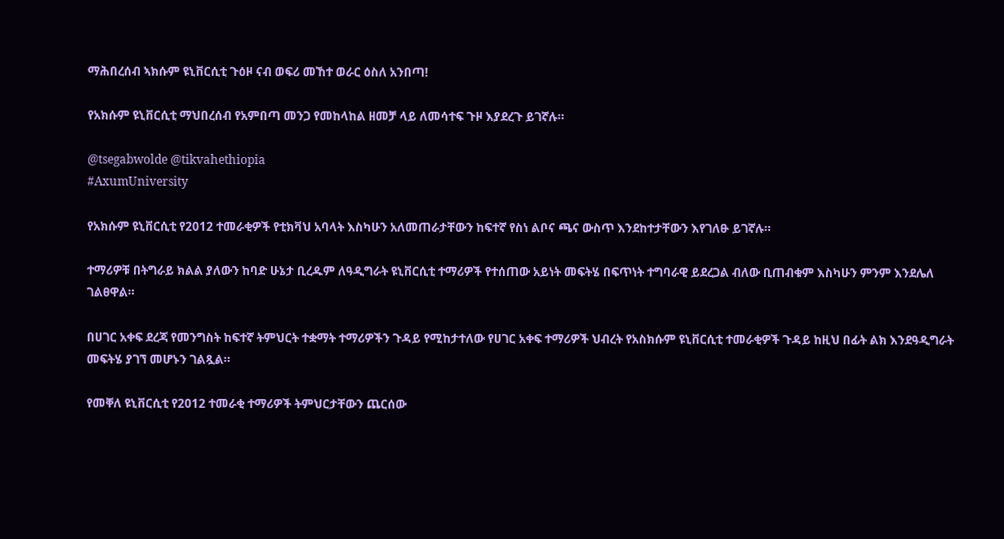ማሕበረሰብ ኣክሱም ዩኒቨርሲቲ ጉዕዞ ናብ ወፍሪ መኸተ ወራር ዕስለ አንበጣ!

የአክሱም ዩኒቨርሲቲ ማህበረሰብ የአምበጣ መንጋ የመከላከል ዘመቻ ላይ ለመሳተፍ ጉዞ እያደረጉ ይገኛሉ።

@tsegabwolde @tikvahethiopia
#AxumUniversity

የአክሱም ዩኒቨርሲቲ የ2012 ተመራቂዎች የቲክቫህ አባላት እስካሁን አለመጠራታቸውን ከፍተኛ የስነ ልቦና ጫና ውስጥ እንደከተታቸውን እየገለፁ ይገኛሉ።

ተማሪዎቹ በትግራይ ክልል ያለውን ከባድ ሁኔታ ቢረዱም ለዓዲግራት ዩኒቨርሲቲ ተማሪዎች የተሰጠው አይነት መፍትሄ በፍጥነት ተግባራዊ ይደረጋል ብለው ቢጠብቁም እስካሁን ምንም እንደሌለ ገልፀዋል።

በሀገር አቀፍ ደረጃ የመንግስት ከፍተኛ ትምህርት ተቋማት ተማሪዎችን ጉዳይ የሚከታተለው የሀገር አቀፍ ተማሪዎች ህብረት የአስክሱም ዩኒቨርሲቲ ተመራቂዎች ጉዳይ ከዚህ በፊት ልክ እንደዓዲግራት መፍትሄ ያገኘ መሆኑን ገልጿል።

የመቐለ ዩኒቨርሲቲ የ2012 ተመራቂ ተማሪዎች ትምህርታቸውን ጨርሰው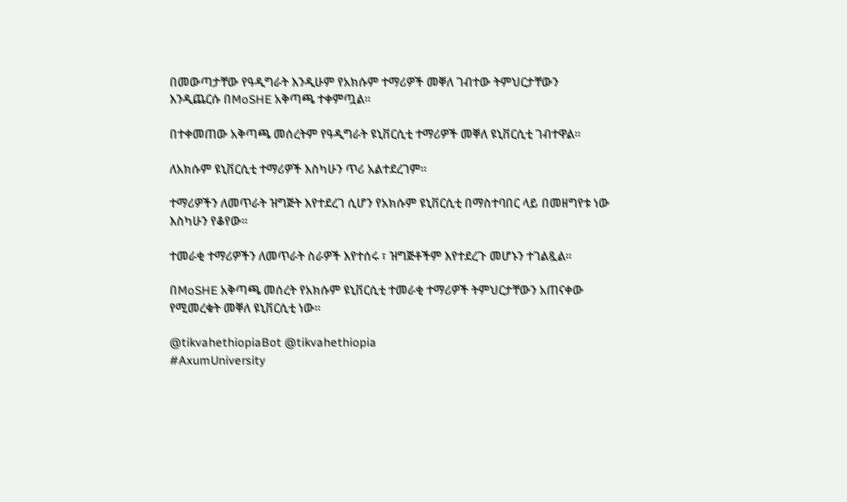በመውጣታቸው የዓዲግራት እንዲሁም የአክሱም ተማሪዎች መቐለ ገብተው ትምህርታቸውን እንዲጨርሱ በMoSHE አቅጣጫ ተቀምጧል።

በተቀመጠው አቅጣጫ መሰረትም የዓዲግራት ዩኒቨርሲቲ ተማሪዎች መቐለ ዩኒቨርሲቲ ገብተዋል።

ለአክሱም ዩኒቨርሲቲ ተማሪዎች እስካሁን ጥሪ አልተደረገም።

ተማሪዎችን ለመጥራት ዝግጅት እየተደረገ ሲሆን የአክሱም ዩኒቨርሲቲ በማስተባበር ላይ በመዘግየቱ ነው እስካሁን የቆየው።

ተመራቂ ተማሪዎችን ለመጥራት ስራዎች እየተሰሩ ፣ ዝግጅቶችም እየተደረጉ መሆኑን ተገልጿል።

በMoSHE አቅጣጫ መሰረት የአክሱም ዩኒቨርሲቲ ተመራቂ ተማሪዎች ትምህርታቸውን አጠናቀው የሚመረቁት መቐለ ዩኒቨርሲቲ ነው።

@tikvahethiopiaBot @tikvahethiopia
#AxumUniversity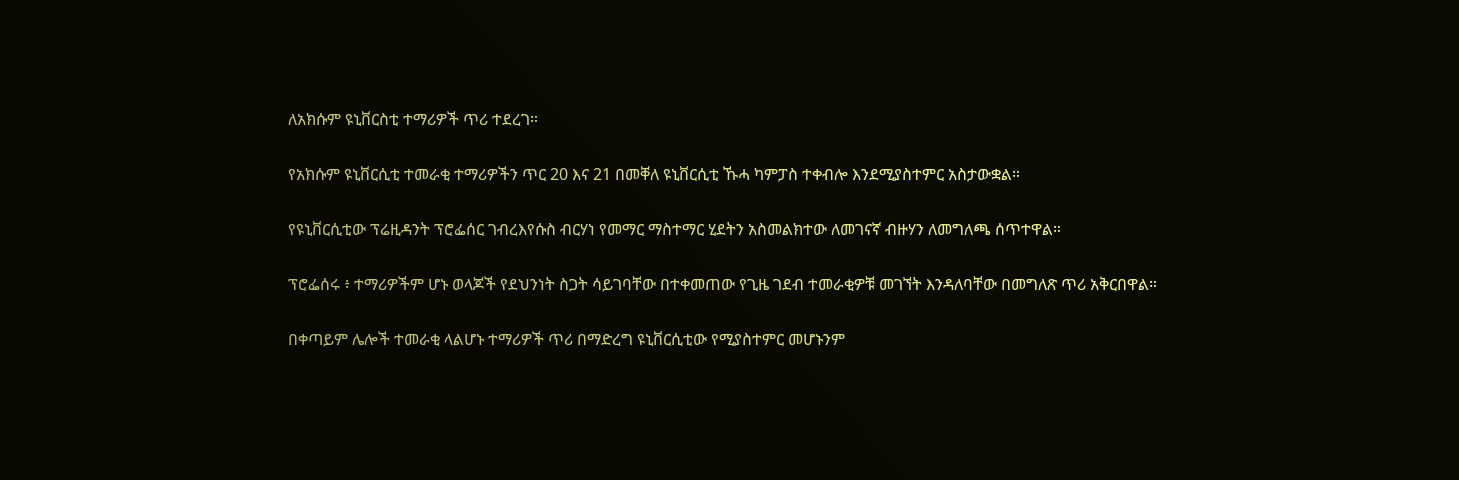ለአክሱም ዩኒቨርስቲ ተማሪዎች ጥሪ ተደረገ።

የአክሱም ዩኒቨርሲቲ ተመራቂ ተማሪዎችን ጥር 20 እና 21 በመቐለ ዩኒቨርሲቲ ኹሓ ካምፓስ ተቀብሎ እንደሚያስተምር አስታውቋል።

የዩኒቨርሲቲው ፕሬዚዳንት ፕሮፌሰር ገብረእየሱስ ብርሃነ የመማር ማስተማር ሂደትን አስመልክተው ለመገናኛ ብዙሃን ለመግለጫ ሰጥተዋል።

ፕሮፌሰሩ ፥ ተማሪዎችም ሆኑ ወላጆች የደህንነት ስጋት ሳይገባቸው በተቀመጠው የጊዜ ገደብ ተመራቂዎቹ መገኘት እንዳለባቸው በመግለጽ ጥሪ አቅርበዋል።

በቀጣይም ሌሎች ተመራቂ ላልሆኑ ተማሪዎች ጥሪ በማድረግ ዩኒቨርሲቲው የሚያስተምር መሆኑንም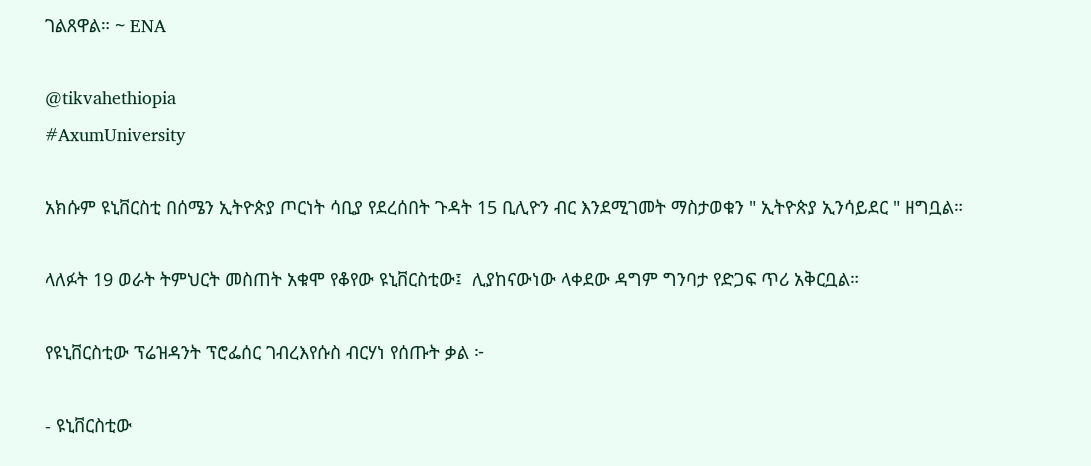ገልጸዋል። ~ ENA

@tikvahethiopia
#AxumUniversity

አክሱም ዩኒቨርስቲ በሰሜን ኢትዮጵያ ጦርነት ሳቢያ የደረሰበት ጉዳት 15 ቢሊዮን ብር እንደሚገመት ማስታወቁን " ኢትዮጵያ ኢንሳይደር " ዘግቧል።

ላለፉት 19 ወራት ትምህርት መስጠት አቁሞ የቆየው ዩኒቨርስቲው፤  ሊያከናውነው ላቀደው ዳግም ግንባታ የድጋፍ ጥሪ አቅርቧል።

የዩኒቨርስቲው ፕሬዝዳንት ፕሮፌሰር ገብረእየሱስ ብርሃነ የሰጡት ቃል ፦

- ዩኒቨርስቲው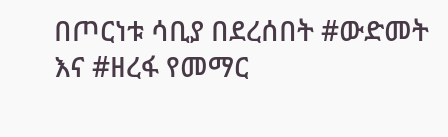በጦርነቱ ሳቢያ በደረሰበት #ውድመት እና #ዘረፋ የመማር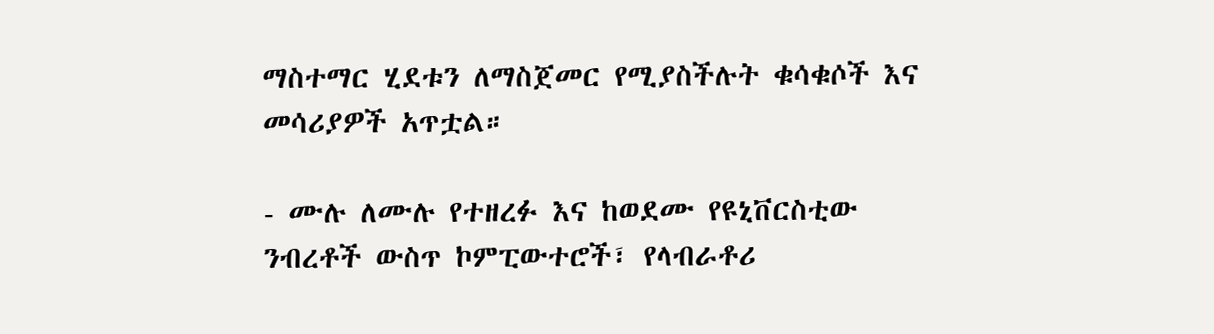ማስተማር ሂደቱን ለማስጀመር የሚያስችሉት ቁሳቁሶች እና መሳሪያዎች አጥቷል።

- ሙሉ ለሙሉ የተዘረፉ እና ከወደሙ የዩኒቨርስቲው ንብረቶች ውስጥ ኮምፒውተሮች፣ የላብራቶሪ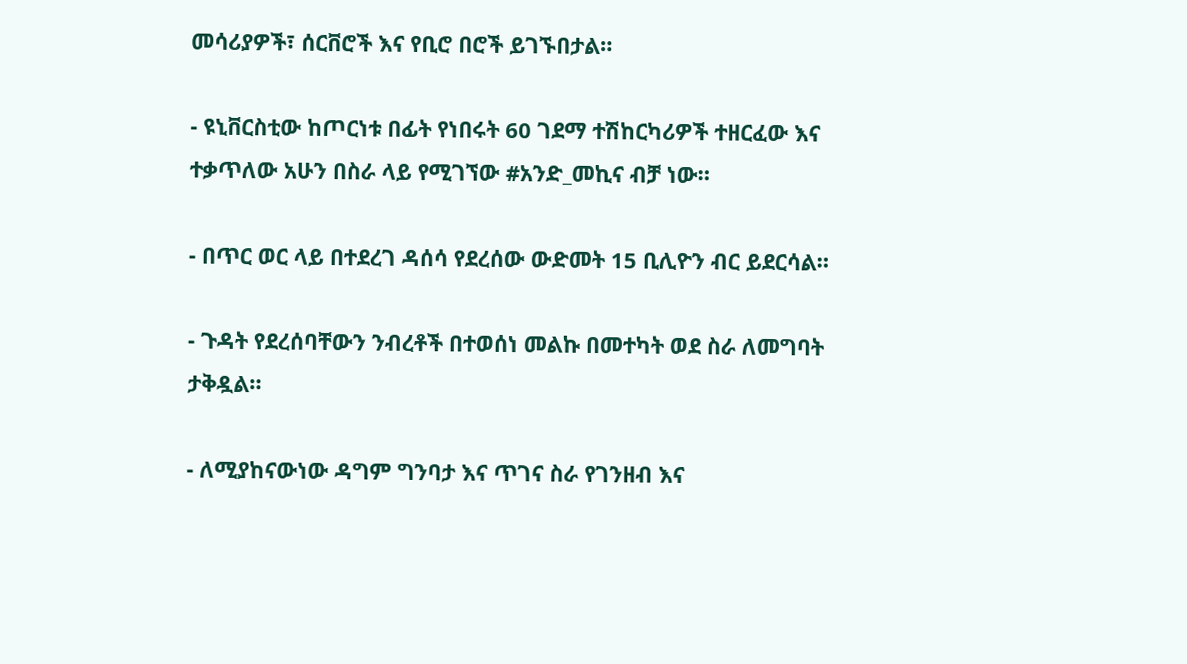መሳሪያዎች፣ ሰርቨሮች እና የቢሮ በሮች ይገኙበታል።

- ዩኒቨርስቲው ከጦርነቱ በፊት የነበሩት 60 ገደማ ተሽከርካሪዎች ተዘርፈው እና ተቃጥለው አሁን በስራ ላይ የሚገኘው #አንድ_መኪና ብቻ ነው።

- በጥር ወር ላይ በተደረገ ዳሰሳ የደረሰው ውድመት 15 ቢሊዮን ብር ይደርሳል።

- ጉዳት የደረሰባቸውን ንብረቶች በተወሰነ መልኩ በመተካት ወደ ስራ ለመግባት ታቅዷል።

- ለሚያከናውነው ዳግም ግንባታ እና ጥገና ስራ የገንዘብ እና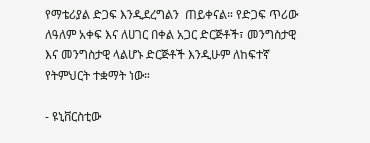የማቴሪያል ድጋፍ እንዲደረግልን  ጠይቀናል። የድጋፍ ጥሪው ለዓለም አቀፍ እና ለሀገር በቀል አጋር ድርጅቶች፣ መንግስታዊ እና መንግስታዊ ላልሆኑ ድርጅቶች እንዲሁም ለከፍተኛ የትምህርት ተቋማት ነው።

- ዩኒቨርስቲው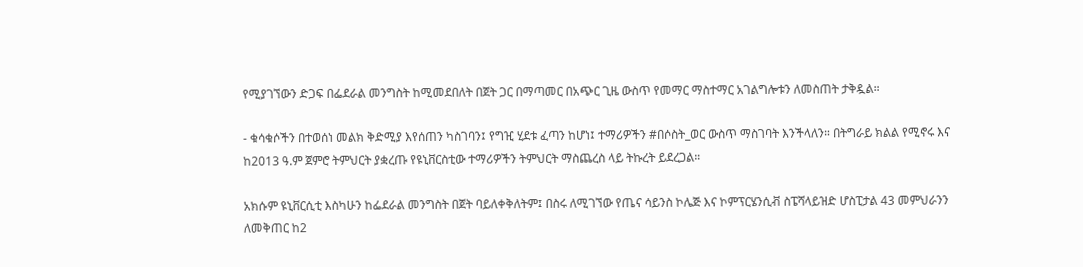የሚያገኘውን ድጋፍ በፌደራል መንግስት ከሚመደበለት በጀት ጋር በማጣመር በአጭር ጊዜ ውስጥ የመማር ማስተማር አገልግሎቱን ለመስጠት ታቅዷል።

- ቁሳቁሶችን በተወሰነ መልክ ቅድሚያ እየሰጠን ካስገባን፤ የግዢ ሂደቱ ፈጣን ከሆነ፤ ተማሪዎችን #በሶስት_ወር ውስጥ ማስገባት እንችላለን። በትግራይ ክልል የሚኖሩ እና ከ2013 ዓ.ም ጀምሮ ትምህርት ያቋረጡ የዩኒቨርስቲው ተማሪዎችን ትምህርት ማስጨረስ ላይ ትኩረት ይደረጋል።

አክሱም ዩኒቨርሲቲ እስካሁን ከፌደራል መንግስት በጀት ባይለቀቅለትም፤ በስሩ ለሚገኘው የጤና ሳይንስ ኮሌጅ እና ኮምፕርሄንሲቭ ስፔሻላይዝድ ሆስፒታል 43 መምህራንን ለመቅጠር ከ2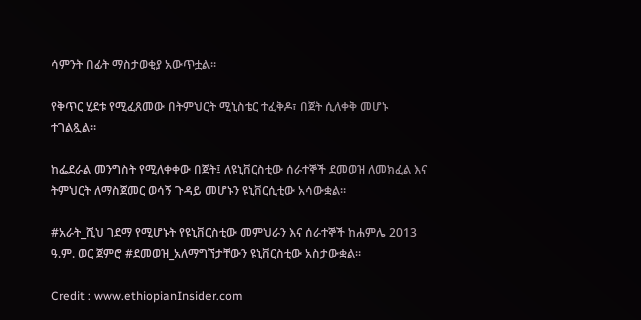ሳምንት በፊት ማስታወቂያ አውጥቷል።

የቅጥር ሂደቱ የሚፈጸመው በትምህርት ሚኒስቴር ተፈቅዶ፣ በጀት ሲለቀቅ መሆኑ ተገልጿል።

ከፌደራል መንግስት የሚለቀቀው በጀት፤ ለዩኒቨርስቲው ሰራተኞች ደመወዝ ለመክፈል እና ትምህርት ለማስጀመር ወሳኝ ጉዳይ መሆኑን ዩኒቨርሲቲው አሳውቋል።

#አራት_ሺህ ገደማ የሚሆኑት የዩኒቨርስቲው መምህራን እና ሰራተኞች ከሐምሌ 2013  ዓ.ም. ወር ጀምሮ #ደመወዝ_አለማግኘታቸውን ዩኒቨርስቲው አስታውቋል።

Credit : www.ethiopianInsider.com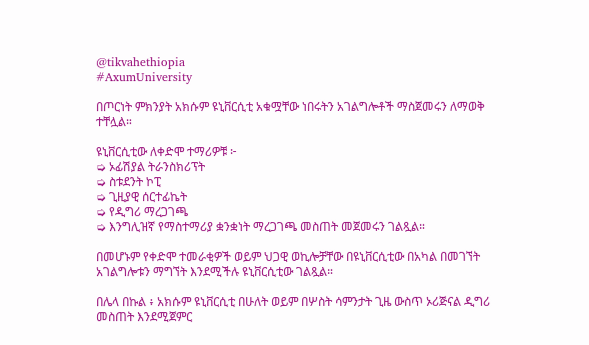@tikvahethiopia
#AxumUniversity

በጦርነት ምክንያት አክሱም ዩኒቨርሲቲ አቁሟቸው ነበሩትን አገልግሎቶች ማስጀመሩን ለማወቅ ተቸሏል።

ዩኒቨርሲቲው ለቀድሞ ተማሪዎቹ ፦
➭ ኦፊሽያል ትራንስክሪፕት
➭ ስቱደንት ኮፒ
➭ ጊዚያዊ ሰርተፊኬት
➭ የዲግሪ ማረጋገጫ
➭ እንግሊዝኛ የማስተማሪያ ቋንቋነት ማረጋገጫ መስጠት መጀመሩን ገልጿል።

በመሆኑም የቀድሞ ተመራቂዎች ወይም ህጋዊ ወኪሎቻቸው በዩኒቨርሲቲው በአካል በመገኘት አገልግሎቱን ማግኘት እንደሚችሉ ዩኒቨርሲቲው ገልጿል።

በሌላ በኩል ፥ አክሱም ዩኒቨርሲቲ በሁለት ወይም በሦስት ሳምንታት ጊዜ ውስጥ ኦሪጅናል ዲግሪ መስጠት እንደሚጀምር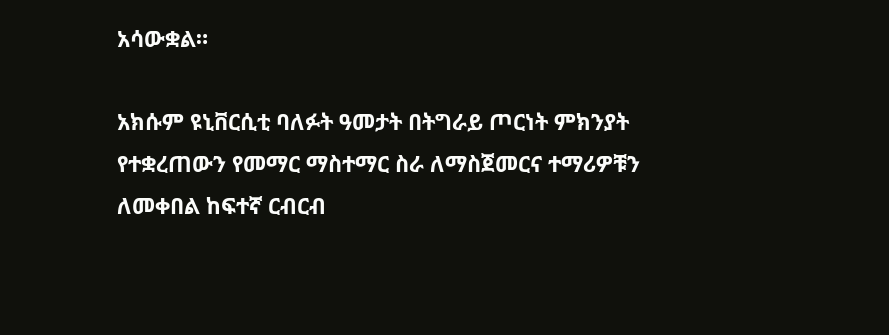አሳውቋል።

አክሱም ዩኒቨርሲቲ ባለፉት ዓመታት በትግራይ ጦርነት ምክንያት የተቋረጠውን የመማር ማስተማር ስራ ለማስጀመርና ተማሪዎቹን ለመቀበል ከፍተኛ ርብርብ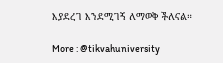እያደረገ እንደሚገኝ ለማወቅ ችለናል።

More : @tikvahuniversity